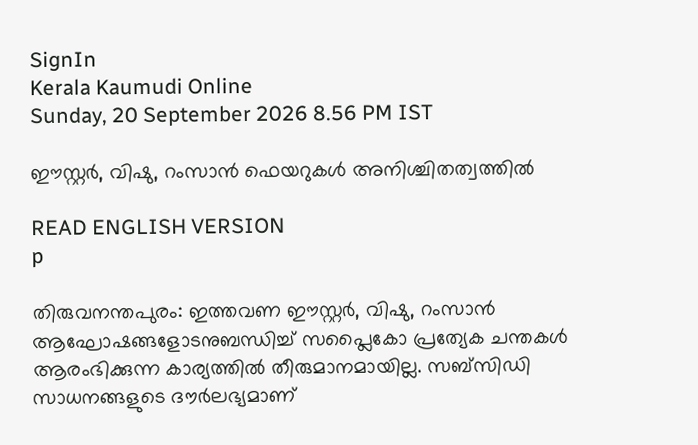SignIn
Kerala Kaumudi Online
Sunday, 20 September 2026 8.56 PM IST

ഈസ്റ്റർ, വിഷു, റംസാൻ ഫെയറുകൾ അനിശ്ചിതത്വത്തിൽ

READ ENGLISH VERSION
p

തിരുവനന്തപുരം: ഇത്തവണ ഈസ്റ്റർ, വിഷു, റംസാൻ ആഘോഷങ്ങളോടനുബന്ധിച്ച് സപ്ലൈകോ പ്രത്യേക ചന്തകൾ ആരംഭിക്കുന്ന കാര്യത്തിൽ തീരുമാനമായില്ല. സബ്സിഡി സാധനങ്ങളുടെ ദൗ‌ർലഭ്യമാണ്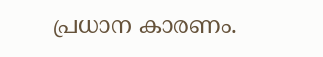പ്രധാന കാരണം.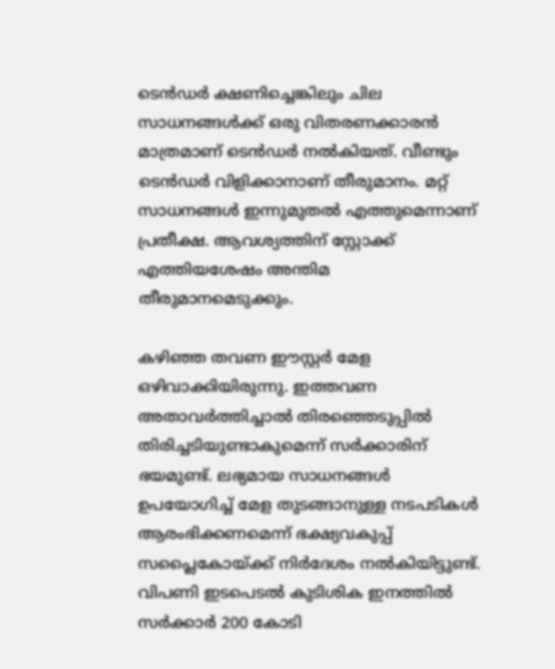ടെൻഡർ ക്ഷണിച്ചെങ്കിലും ചില സാധനങ്ങൾക്ക് ഒരു വിതരണക്കാരൻ മാത്രമാണ് ടെൻഡർ നൽകിയത്. വീണ്ടും ടെൻഡർ വിളിക്കാനാണ് തീരുമാനം. മറ്റ് സാധനങ്ങൾ ഇന്നുമുതൽ എത്തുമെന്നാണ് പ്രതീക്ഷ. ആവശ്യത്തിന് സ്റ്റോക്ക് എത്തിയശേഷം അന്തിമ തീരുമാനമെടുക്കും.

കഴിഞ്ഞ തവണ ഈസ്റ്റർ മേള ഒഴിവാക്കിയിരുന്നു. ഇത്തവണ അതാവർത്തിച്ചാൽ തിര‌ഞ്ഞെടുപ്പിൽ തിരിച്ചടിയുണ്ടാകുമെന്ന് സർക്കാരിന് ഭയമുണ്ട്. ലഭ്യമായ സാധനങ്ങൾ ഉപയോഗിച്ച് മേള തുടങ്ങാനുള്ള നടപടികൾ ആരംഭിക്കണമെന്ന് ഭക്ഷ്യവകുപ്പ് സപ്ലൈകോയ്ക്ക് നിർദേശം നൽകിയിട്ടുണ്ട്. വിപണി ഇടപെടൽ കുടിശിക ഇനത്തിൽ സർക്കാർ 200 കോടി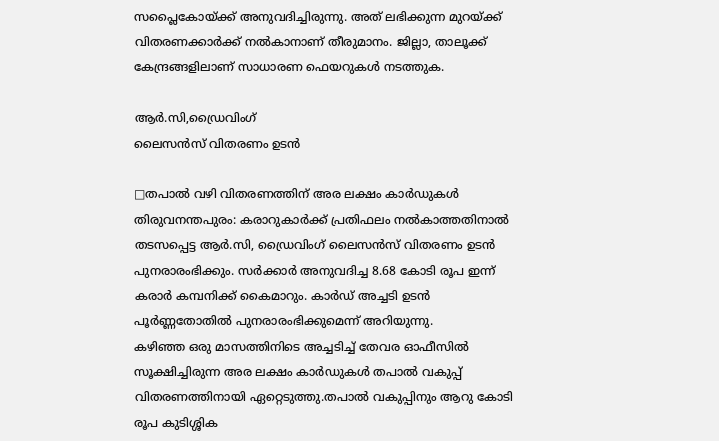സപ്ലൈകോയ്ക്ക് അനുവദിച്ചിരുന്നു. അത് ലഭിക്കുന്ന മുറയ്ക്ക് വിതരണക്കാർക്ക് നൽകാനാണ് തീരുമാനം. ജില്ലാ, താലൂക്ക് കേന്ദ്രങ്ങളിലാണ് സാധാരണ ഫെയറുകൾ നടത്തുക.

ആർ.സി,ഡ്രൈവിംഗ്
ലൈസൻസ് വിതരണം ഉടൻ

□തപാൽ വഴി വിതരണത്തിന് അര ലക്ഷം കാർഡുകൾ
തിരുവനന്തപുരം: കരാറുകാർക്ക് പ്രതിഫലം നൽകാത്തതിനാൽ തടസപ്പെട്ട ആർ.സി, ഡ്രൈവിംഗ് ലൈസൻസ് വിതരണം ഉടൻ പുനരാരംഭിക്കും. സർക്കാർ അനുവദിച്ച 8.68 കോടി രൂപ ഇന്ന് കരാർ കമ്പനിക്ക് കൈമാറും. കാർഡ് അച്ചടി ഉടൻ പൂർണ്ണതോതിൽ പുനരാരംഭിക്കുമെന്ന് അറിയുന്നു.
കഴിഞ്ഞ ഒരു മാസത്തിനിടെ അച്ചടിച്ച് തേവര ഓഫീസിൽ സൂക്ഷിച്ചിരുന്ന അര ലക്ഷം കാർഡുകൾ തപാൽ വകുപ്പ് വിതരണത്തിനായി ഏറ്റെടുത്തു.തപാൽ വകുപ്പിനും ആറു കോടി രൂപ കുടിശ്ശിക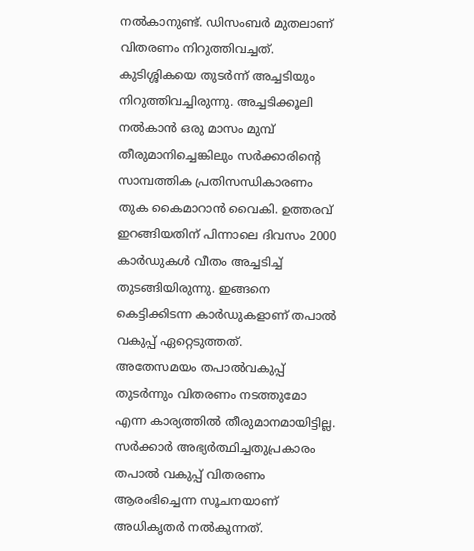നൽകാനുണ്ട്. ഡിസംബർ മുതലാണ് വിതരണം നിറുത്തിവച്ചത്. കുടിശ്ശികയെ തുടർന്ന് അച്ചടിയും നിറുത്തിവച്ചിരുന്നു. അച്ചടിക്കൂലി നൽകാൻ ഒരു മാസം മുമ്പ് തീരുമാനിച്ചെങ്കിലും സർക്കാരിന്റെ സാമ്പത്തിക പ്രതിസന്ധികാരണം തുക കൈമാറാൻ വൈകി. ഉത്തരവ് ഇറങ്ങിയതിന് പിന്നാലെ ദിവസം 2000 കാർഡുകൾ വീതം അച്ചടിച്ച് തുടങ്ങിയിരുന്നു. ഇങ്ങനെ കെട്ടിക്കിടന്ന കാർഡുകളാണ് തപാൽ വകുപ്പ് ഏറ്റെടുത്തത്.
അതേസമയം തപാൽവകുപ്പ് തുടർന്നും വിതരണം നടത്തുമോ എന്ന കാര്യത്തിൽ തീരുമാനമായിട്ടില്ല. സർക്കാർ അഭ്യർത്ഥിച്ചതുപ്രകാരം തപാൽ വകുപ്പ് വിതരണം ആരംഭിച്ചെന്ന സൂചനയാണ് അധികൃതർ നൽകുന്നത്.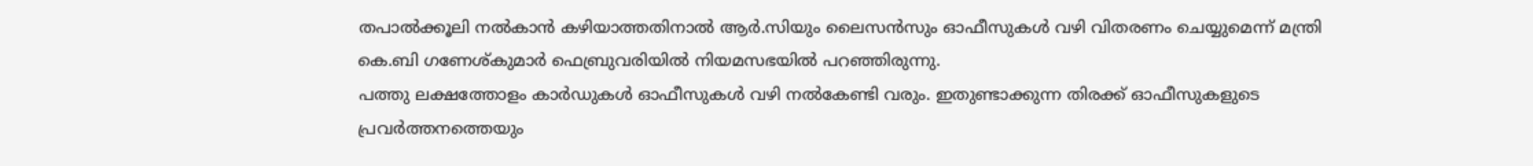തപാൽക്കൂലി നൽകാൻ കഴിയാത്തതിനാൽ ആർ.സിയും ലൈസൻസും ഓഫീസുകൾ വഴി വിതരണം ചെയ്യുമെന്ന് മന്ത്രി കെ.ബി ഗണേശ്‌കുമാർ ഫെബ്രുവരിയിൽ നിയമസഭയിൽ പറഞ്ഞിരുന്നു.
പത്തു ലക്ഷത്തോളം കാർഡുകൾ ഓഫീസുകൾ വഴി നൽകേണ്ടി വരും. ഇതുണ്ടാക്കുന്ന തിരക്ക് ഓഫീസുകളുടെ പ്രവർത്തനത്തെയും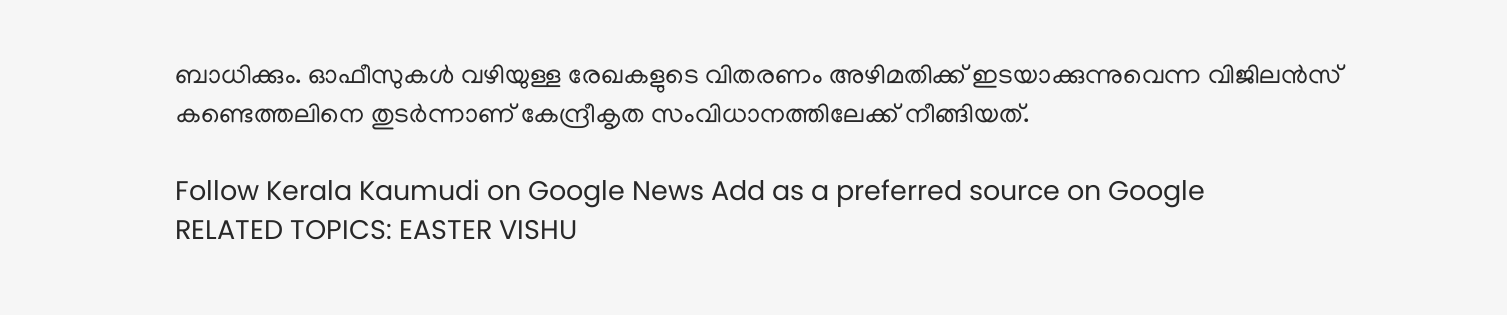ബാധിക്കും. ഓഫീസുകൾ വഴിയുള്ള രേഖകളുടെ വിതരണം അഴിമതിക്ക് ഇടയാക്കുന്നുവെന്ന വിജിലൻസ് കണ്ടെത്തലിനെ തുടർന്നാണ് കേന്ദ്രീകൃത സംവിധാനത്തിലേക്ക് നീങ്ങിയത്.

Follow Kerala Kaumudi on Google News Add as a preferred source on Google
RELATED TOPICS: EASTER VISHU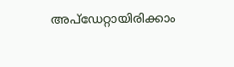അപ്ഡേറ്റായിരിക്കാം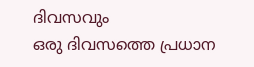ദിവസവും
ഒരു ദിവസത്തെ പ്രധാന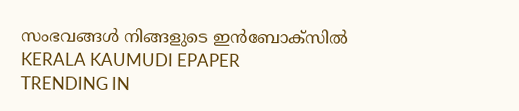സംഭവങ്ങൾ നിങ്ങളുടെ ഇൻബോക്സിൽ
KERALA KAUMUDI EPAPER
TRENDING IN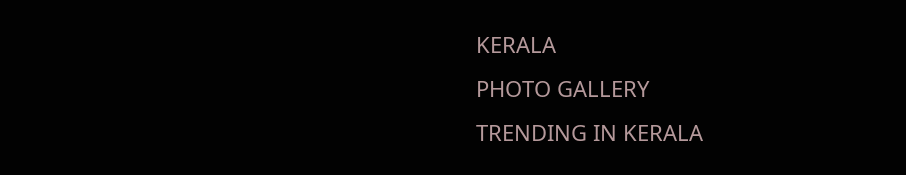KERALA
PHOTO GALLERY
TRENDING IN KERALA